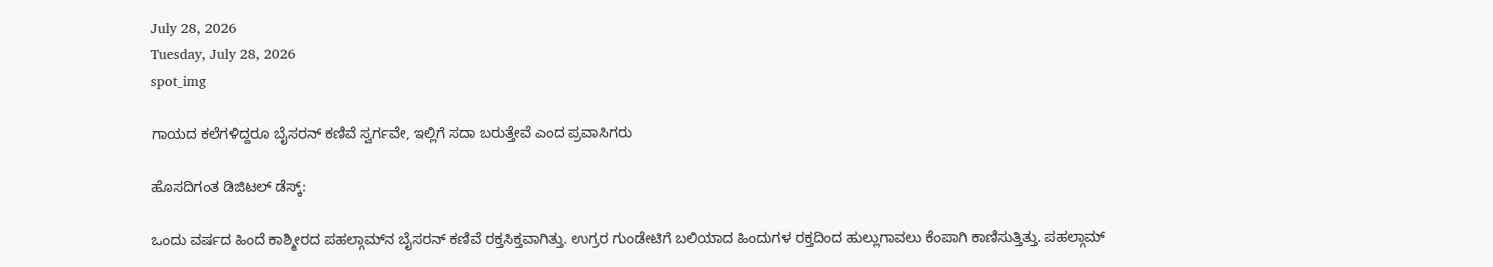July 28, 2026
Tuesday, July 28, 2026
spot_img

ಗಾಯದ ಕಲೆಗಳಿದ್ದರೂ ಬೈಸರನ್‌ ಕಣಿವೆ ಸ್ವರ್ಗವೇ, ಇಲ್ಲಿಗೆ ಸದಾ ಬರುತ್ತೇವೆ ಎಂದ ಪ್ರವಾಸಿಗರು

ಹೊಸದಿಗಂತ ಡಿಜಿಟಲ್‌ ಡೆಸ್ಕ್‌:

ಒಂದು ವರ್ಷದ ಹಿಂದೆ ಕಾಶ್ಮೀರದ ಪಹಲ್ಗಾಮ್‌ನ ಬೈಸರನ್‌ ಕಣಿವೆ ರಕ್ತಸಿಕ್ತವಾಗಿತ್ತು. ಉಗ್ರರ ಗುಂಡೇಟಿಗೆ ಬಲಿಯಾದ ಹಿಂದುಗಳ ರಕ್ತದಿಂದ ಹುಲ್ಲುಗಾವಲು ಕೆಂಪಾಗಿ ಕಾಣಿಸುತ್ತಿತ್ತು. ಪಹಲ್ಗಾಮ್‌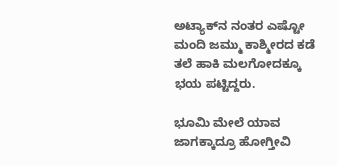ಅಟ್ಯಾಕ್‌ನ ನಂತರ ಎಷ್ಟೋ ಮಂದಿ ಜಮ್ಮು ಕಾಶ್ಮೀರದ ಕಡೆ ತಲೆ ಹಾಕಿ ಮಲಗೋದಕ್ಕೂ ಭಯ ಪಟ್ಟಿದ್ದರು.

ಭೂಮಿ ಮೇಲೆ ಯಾವ ಜಾಗಕ್ಕಾದ್ರೂ ಹೋಗ್ತೀವಿ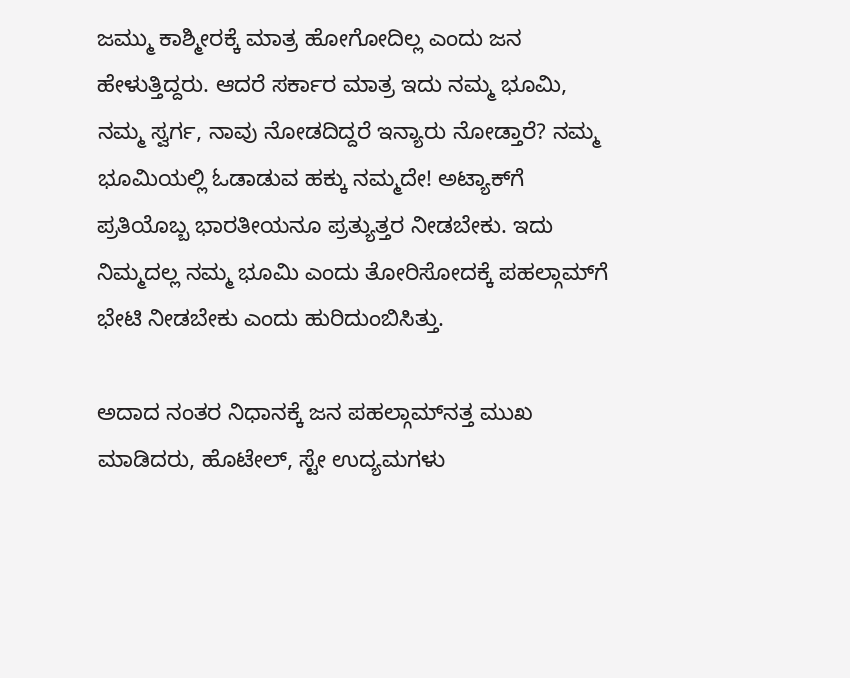ಜಮ್ಮು ಕಾಶ್ಮೀರಕ್ಕೆ ಮಾತ್ರ ಹೋಗೋದಿಲ್ಲ ಎಂದು ಜನ ಹೇಳುತ್ತಿದ್ದರು. ಆದರೆ ಸರ್ಕಾರ ಮಾತ್ರ ಇದು ನಮ್ಮ ಭೂಮಿ, ನಮ್ಮ ಸ್ವರ್ಗ, ನಾವು ನೋಡದಿದ್ದರೆ ಇನ್ಯಾರು ನೋಡ್ತಾರೆ? ನಮ್ಮ ಭೂಮಿಯಲ್ಲಿ ಓಡಾಡುವ ಹಕ್ಕು ನಮ್ಮದೇ! ಅಟ್ಯಾಕ್‌ಗೆ ಪ್ರತಿಯೊಬ್ಬ ಭಾರತೀಯನೂ ಪ್ರತ್ಯುತ್ತರ ನೀಡಬೇಕು. ಇದು ನಿಮ್ಮದಲ್ಲ ನಮ್ಮ ಭೂಮಿ ಎಂದು ತೋರಿಸೋದಕ್ಕೆ ಪಹಲ್ಗಾಮ್‌ಗೆ ಭೇಟಿ ನೀಡಬೇಕು ಎಂದು ಹುರಿದುಂಬಿಸಿತ್ತು.

ಅದಾದ ನಂತರ ನಿಧಾನಕ್ಕೆ ಜನ ಪಹಲ್ಗಾಮ್‌ನತ್ತ ಮುಖ ಮಾಡಿದರು, ಹೊಟೇಲ್‌, ಸ್ಟೇ ಉದ್ಯಮಗಳು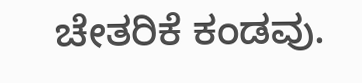ಚೇತರಿಕೆ ಕಂಡವು.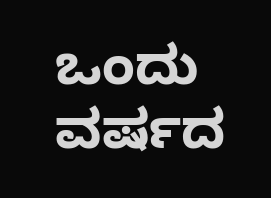ಒಂದು ವರ್ಷದ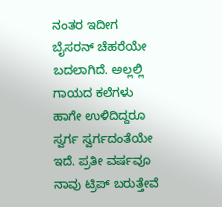ನಂತರ ಇದೀಗ ಬೈಸರನ್‌ ಚೆಹರೆಯೇ ಬದಲಾಗಿದೆ. ಅಲ್ಲಲ್ಲಿ ಗಾಯದ ಕಲೆಗಳು ಹಾಗೇ ಉಳಿದಿದ್ದರೂ ಸ್ವರ್ಗ ಸ್ವರ್ಗದಂತೆಯೇ ಇದೆ. ಪ್ರತೀ ವರ್ಷವೂ ನಾವು ಟ್ರಿಪ್‌ ಬರುತ್ತೇವೆ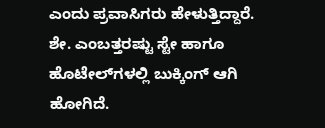ಎಂದು ಪ್ರವಾಸಿಗರು ಹೇಳುತ್ತಿದ್ದಾರೆ. ಶೇ. ಎಂಬತ್ತರಷ್ಟು ಸ್ಟೇ ಹಾಗೂ ಹೊಟೇಲ್‌ಗಳಲ್ಲಿ ಬುಕ್ಕಿಂಗ್‌ ಆಗಿ ಹೋಗಿದೆ.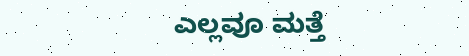ಎಲ್ಲವೂ ಮತ್ತೆ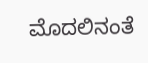ಮೊದಲಿನಂತೆ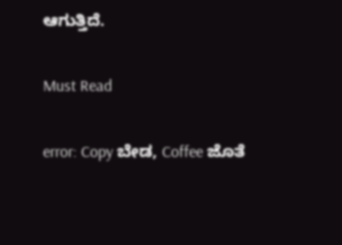ಆಗುತ್ತಿದೆ.

Must Read

error: Copy ಬೇಡ, Coffee ಜೊತೆ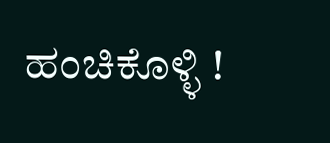ಹಂಚಿಕೊಳ್ಳಿ !